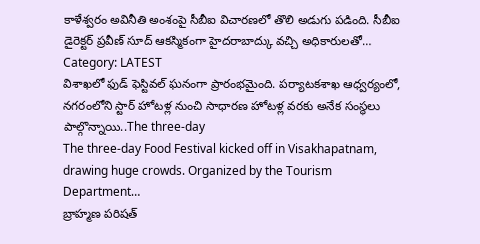కాళేశ్వరం అవినీతి అంశంపై సీబీఐ విచారణలో తొలి అడుగు పడింది. సీబీఐ డైరెక్టర్ ప్రవీణ్ సూద్ ఆకస్మికంగా హైదరాబాద్కు వచ్చి అధికారులతో…
Category: LATEST
విశాఖలో ఫుడ్ ఫెస్టివల్ ఘనంగా ప్రారంభమైంది. పర్యాటకశాఖ ఆధ్వర్యంలో, నగరంలోని స్టార్ హోటళ్ల నుంచి సాధారణ హోటళ్ల వరకు అనేక సంస్థలు పాల్గొన్నాయి..The three-day
The three-day Food Festival kicked off in Visakhapatnam, drawing huge crowds. Organized by the Tourism Department…
బ్రాహ్మణ పరిషత్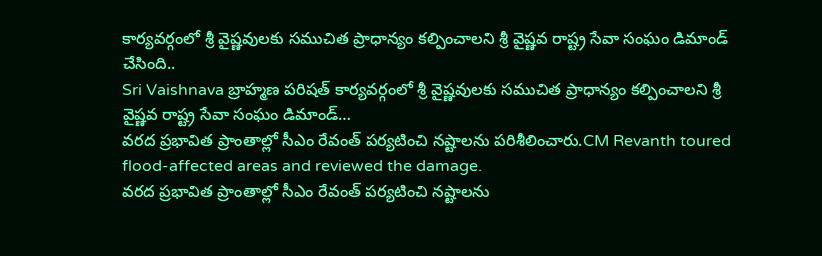కార్యవర్గంలో శ్రీ వైష్ణవులకు సముచిత ప్రాధాన్యం కల్పించాలని శ్రీ వైష్ణవ రాష్ట్ర సేవా సంఘం డిమాండ్ చేసింది..
Sri Vaishnava బ్రాహ్మణ పరిషత్ కార్యవర్గంలో శ్రీ వైష్ణవులకు సముచిత ప్రాధాన్యం కల్పించాలని శ్రీ వైష్ణవ రాష్ట్ర సేవా సంఘం డిమాండ్…
వరద ప్రభావిత ప్రాంతాల్లో సీఎం రేవంత్ పర్యటించి నష్టాలను పరిశీలించారు.CM Revanth toured flood-affected areas and reviewed the damage.
వరద ప్రభావిత ప్రాంతాల్లో సీఎం రేవంత్ పర్యటించి నష్టాలను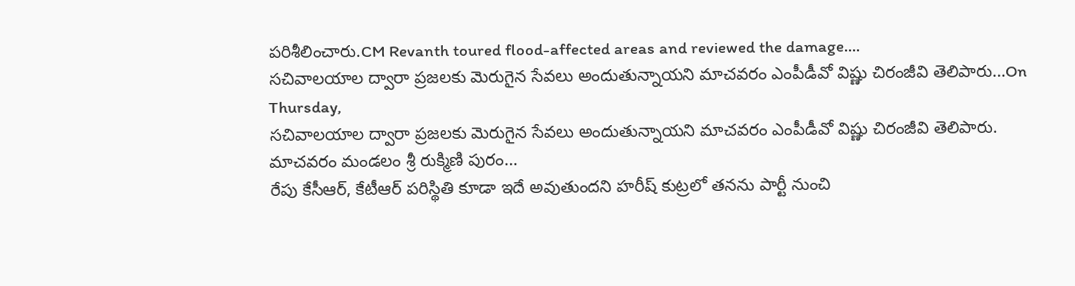పరిశీలించారు.CM Revanth toured flood-affected areas and reviewed the damage.…
సచివాలయాల ద్వారా ప్రజలకు మెరుగైన సేవలు అందుతున్నాయని మాచవరం ఎంపీడీవో విష్ణు చిరంజీవి తెలిపారు…On Thursday,
సచివాలయాల ద్వారా ప్రజలకు మెరుగైన సేవలు అందుతున్నాయని మాచవరం ఎంపీడీవో విష్ణు చిరంజీవి తెలిపారు. మాచవరం మండలం శ్రీ రుక్మిణి పురం…
రేపు కేసీఆర్, కేటీఆర్ పరిస్థితి కూడా ఇదే అవుతుందని హరీష్ కుట్రలో తనను పార్టీ నుంచి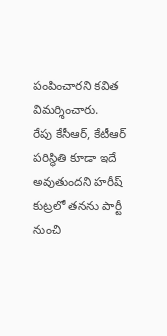పంపించారని కవిత విమర్శించారు.
రేపు కేసీఆర్, కేటీఆర్ పరిస్థితి కూడా ఇదే అవుతుందని హరీష్ కుట్రలో తనను పార్టీ నుంచి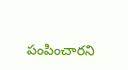పంపించారని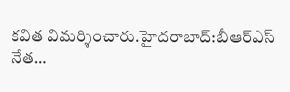కవిత విమర్శించారు.హైదరాబాద్:బీఆర్ఎస్ నేత…